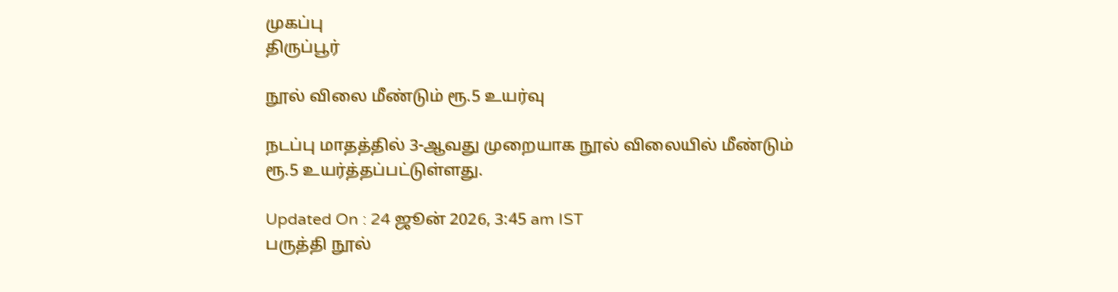முகப்பு
திருப்பூர்

நூல் விலை மீண்டும் ரூ.5 உயர்வு

நடப்பு மாதத்தில் 3-ஆவது முறையாக நூல் விலையில் மீண்டும் ரூ.5 உயர்த்தப்பட்டுள்ளது.

Updated On : 24 ஜூன் 2026, 3:45 am IST
பருத்தி நூல்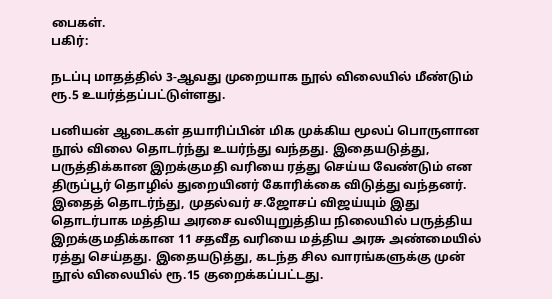பைகள்.
பகிர்:

நடப்பு மாதத்தில் 3-ஆவது முறையாக நூல் விலையில் மீண்டும் ரூ.5 உயர்த்தப்பட்டுள்ளது.

பனியன் ஆடைகள் தயாரிப்பின் மிக முக்கிய மூலப் பொருளான நூல் விலை தொடர்ந்து உயர்ந்து வந்தது. இதையடுத்து, பருத்திக்கான இறக்குமதி வரியை ரத்து செய்ய வேண்டும் என திருப்பூர் தொழில் துறையினர் கோரிக்கை விடுத்து வந்தனர். இதைத் தொடர்ந்து, முதல்வர் ச.ஜோசப் விஜய்யும் இது தொடர்பாக மத்திய அரசை வலியுறுத்திய நிலையில் பருத்திய இறக்குமதிக்கான 11 சதவீத வரியை மத்திய அரசு அண்மையில் ரத்து செய்தது. இதையடுத்து, கடந்த சில வாரங்களுக்கு முன் நூல் விலையில் ரூ.15 குறைக்கப்பட்டது.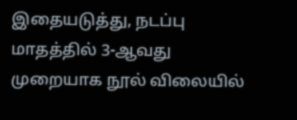இதையடுத்து, நடப்பு மாதத்தில் 3-ஆவது முறையாக நூல் விலையில்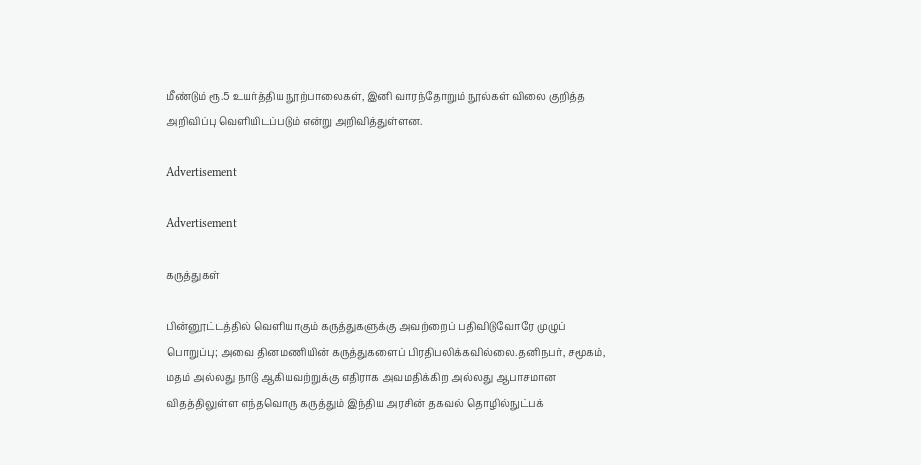மீண்டும் ரூ.5 உயர்த்திய நூற்பாலைகள், இனி வாரந்தோறும் நூல்கள் விலை குறித்த அறிவிப்பு வெளியிடப்படும் என்று அறிவித்துள்ளன.

Advertisement

Advertisement

கருத்துகள்

பின்னூட்டத்தில் வெளியாகும் கருத்துகளுக்கு அவற்றைப் பதிவிடுவோரே முழுப் பொறுப்பு; அவை தினமணியின் கருத்துகளைப் பிரதிபலிக்கவில்லை.தனிநபர், சமூகம், மதம் அல்லது நாடு ஆகியவற்றுக்கு எதிராக அவமதிக்கிற அல்லது ஆபாசமான விதத்திலுள்ள எந்தவொரு கருத்தும் இந்திய அரசின் தகவல் தொழில்நுட்பக்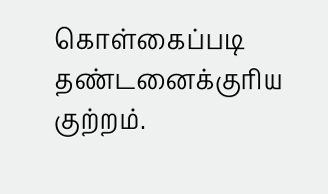கொள்கைப்படி தண்டனைக்குரிய குற்றம்.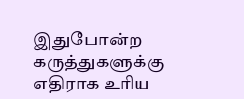இதுபோன்ற கருத்துகளுக்கு எதிராக உரிய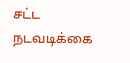சட்ட நடவடிக்கை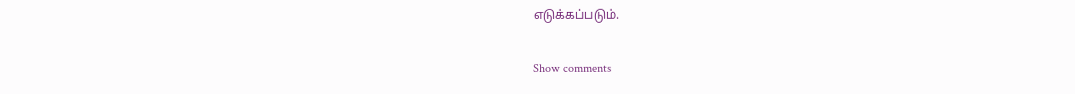எடுக்கப்படும்.

Show comments